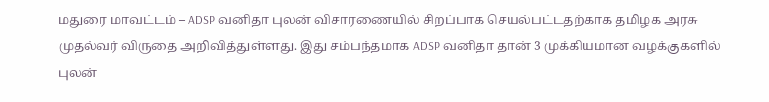மதுரை மாவட்டம் – ADSP வனிதா புலன் விசாரணையில் சிறப்பாக செயல்பட்டதற்காக தமிழக அரசு முதல்வர் விருதை அறிவித்துள்ளது. இது சம்பந்தமாக ADSP வனிதா தான் 3 முக்கியமான வழக்குகளில் புலன்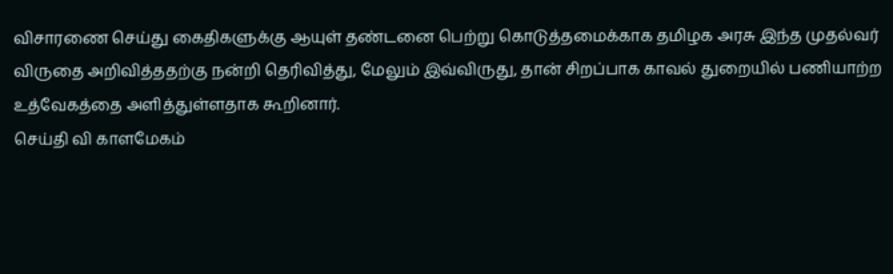விசாரணை செய்து கைதிகளுக்கு ஆயுள் தண்டனை பெற்று கொடுத்தமைக்காக தமிழக அரசு இந்த முதல்வர் விருதை அறிவித்ததற்கு நன்றி தெரிவித்து, மேலும் இவ்விருது, தான் சிறப்பாக காவல் துறையில் பணியாற்ற உத்வேகத்தை அளித்துள்ளதாக கூறினார்.
செய்தி வி காளமேகம்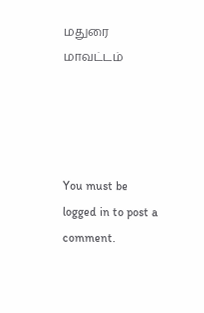மதுரை மாவட்டம்




You must be logged in to post a comment.